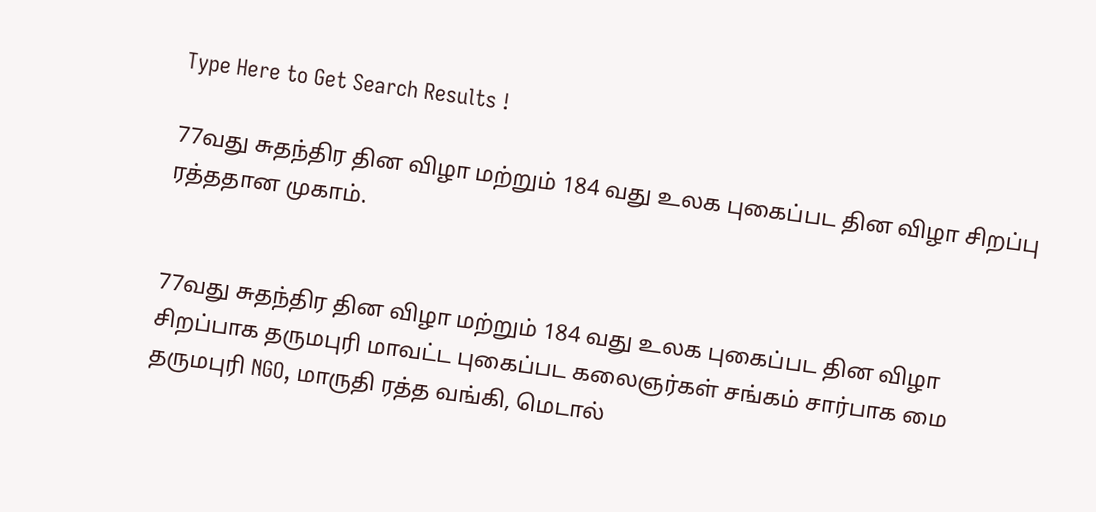Type Here to Get Search Results !

77வது சுதந்திர தின விழா மற்றும் 184 வது உலக புகைப்பட தின விழா சிறப்பு ரத்ததான முகாம்.


77வது சுதந்திர தின விழா மற்றும் 184 வது உலக புகைப்பட தின விழா  சிறப்பாக தருமபுரி மாவட்ட புகைப்பட கலைஞர்கள் சங்கம் சார்பாக மை தருமபுரி NGO, மாருதி ரத்த வங்கி, மெடால்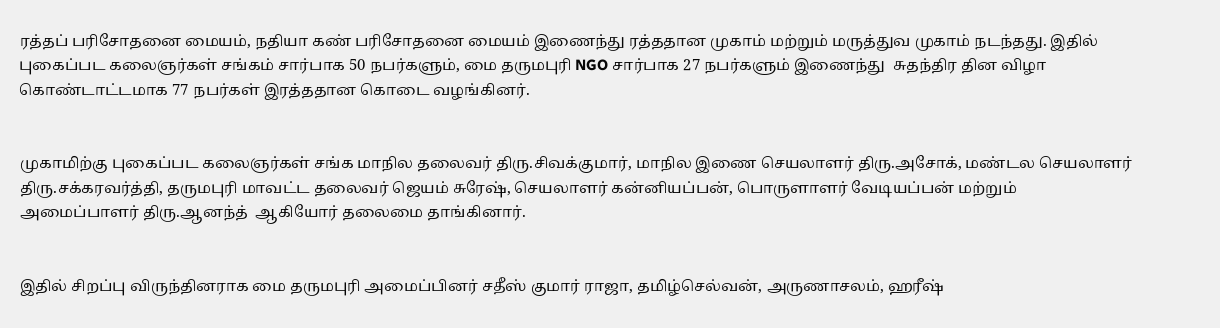ரத்தப் பரிசோதனை மையம், நதியா கண் பரிசோதனை மையம் இணைந்து ரத்ததான முகாம் மற்றும் மருத்துவ முகாம் நடந்தது. இதில்  புகைப்பட கலைஞர்கள் சங்கம் சார்பாக 50 நபர்களும், மை தருமபுரி NGO சார்பாக 27 நபர்களும் இணைந்து  சுதந்திர தின விழா கொண்டாட்டமாக 77 நபர்கள் இரத்ததான கொடை வழங்கினர்.


முகாமிற்கு புகைப்பட கலைஞர்கள் சங்க மாநில தலைவர் திரு.சிவக்குமார், மாநில இணை செயலாளர் திரு.அசோக், மண்டல செயலாளர் திரு.சக்கரவர்த்தி, தருமபுரி மாவட்ட தலைவர் ஜெயம் சுரேஷ், செயலாளர்‌ கன்னியப்பன், பொருளாளர் வேடியப்பன் மற்றும் அமைப்பாளர் திரு.ஆனந்த்  ஆகியோர் தலைமை தாங்கினார்.


இதில் சிறப்பு விருந்தினராக மை தருமபுரி அமைப்பினர் சதீஸ் குமார் ராஜா, தமிழ்செல்வன், அருணாசலம், ஹரீஷ்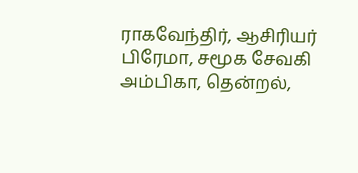ராகவேந்திர், ஆசிரியர் பிரேமா, சமூக சேவகி அம்பிகா, தென்றல்,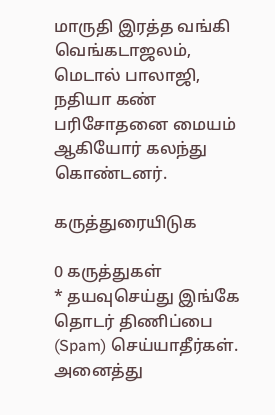மாருதி இரத்த வங்கி வெங்கடாஜலம், மெடால் பாலாஜி, நதியா கண் பரிசோதனை மையம் ஆகியோர் கலந்து கொண்டனர்.

கருத்துரையிடுக

0 கருத்துகள்
* தயவுசெய்து இங்கே தொடர் திணிப்பை (Spam) செய்யாதீர்கள். அனைத்து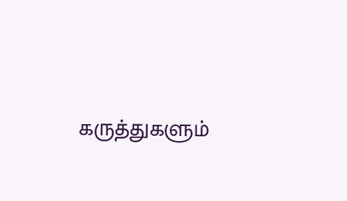கருத்துகளும்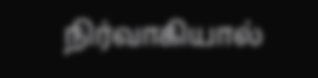நிர்வாகியால்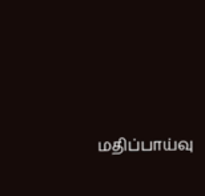மதிப்பாய்வு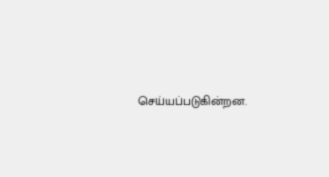செய்யப்படுகின்றன.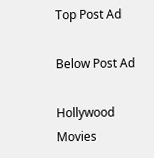Top Post Ad

Below Post Ad

Hollywood Movies